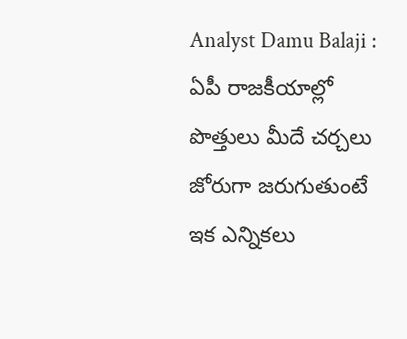Analyst Damu Balaji : ఏపీ రాజకీయాల్లో పొత్తులు మీదే చర్చలు జోరుగా జరుగుతుంటే ఇక ఎన్నికలు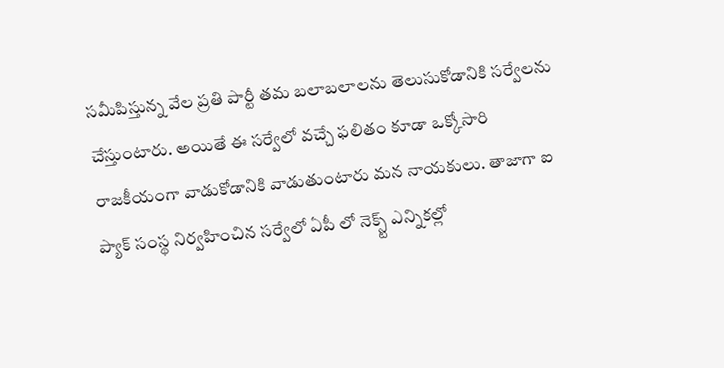సమీపిస్తున్న వేల ప్రతి పార్టీ తమ బలాబలాలను తెలుసుకోడానికి సర్వేలను చేస్తుంటారు. అయితే ఈ సర్వేలో వచ్చే ఫలితం కూడా ఒక్కోసారి రాజకీయంగా వాడుకోడానికి వాడుతుంటారు మన నాయకులు. తాజాగా ఐ ప్యాక్ సంస్థ నిర్వహించిన సర్వేలో ఏపీ లో నెక్స్ట్ ఎన్నికల్లో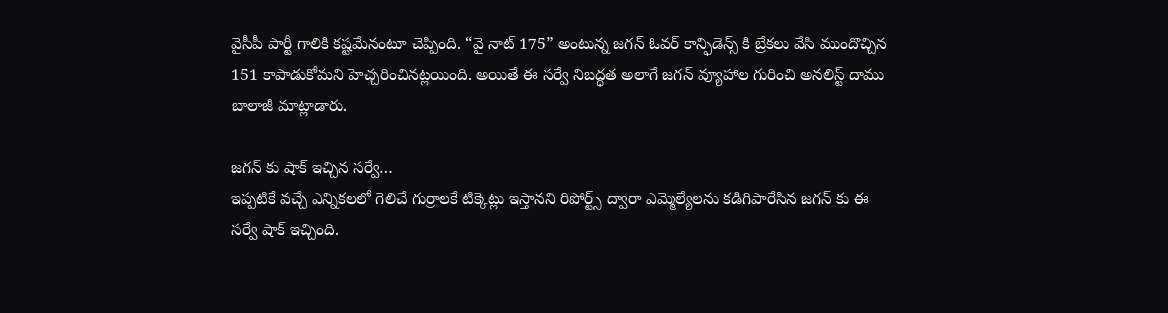వైసీపీ పార్టీ గాలికి కష్టమేనంటూ చెప్పింది. “వై నాట్ 175” అంటున్న జగన్ ఓవర్ కాన్ఫిడెన్స్ కి బ్రేకలు వేసి ముందొచ్చిన 151 కాపాడుకోమని హెచ్చరించినట్లయింది. అయితే ఈ సర్వే నిబద్ధత అలాగే జగన్ వ్యూహాల గురించి అనలిస్ట్ దాము బాలాజీ మాట్లాడారు.

జగన్ కు షాక్ ఇచ్చిన సర్వే…
ఇప్పటికే వచ్చే ఎన్నికలలో గెలిచే గుర్రాలకే టిక్కెట్లు ఇస్తానని రిపోర్ట్స్ ద్వారా ఎమ్మెల్యేలను కడిగిపారేసిన జగన్ కు ఈ సర్వే షాక్ ఇచ్చింది.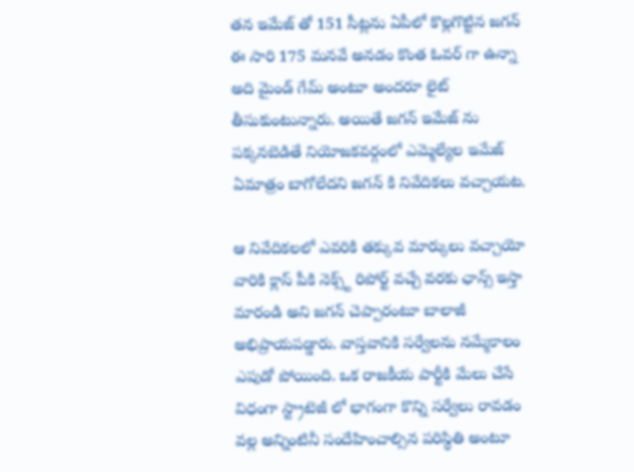తన ఇమేజ్ తో 151 సీట్లను ఏపీలో కొల్లగొట్టిన జగన్ ఈ సారి 175 మనవే అనడం కొంత ఓవర్ గా ఉన్నా అది మైండ్ గేమ్ అంటూ అందరూ లైట్ తీసుకుంటున్నారు. అయితే జగన్ ఇమేజ్ ను పక్కనబెడితే నియోజకవర్గంలో ఎమ్మెల్యేల ఇమేజ్ ఏమాత్రం బాగోలేదని జగన్ కి నివేదికలు వచ్చాయట.

ఆ నివేదికలలో ఎవరికి తక్కువ మార్కులు వచ్చాయో వారికి క్లాస్ పీకి నెక్స్ట్ రిపోర్ట్ వచ్చే వరకు ఛాన్స్ ఇస్తా మారండి అని జగన్ చెప్పారంటూ బాలాజీ అభిప్రాయపడ్డారు. వాస్తవానికి సర్వేలను నమ్మేకాలం ఎపుడో పోయింది. ఒక రాజకీయ పార్టీకి మేలు చేసే విధంగా స్ట్రాటెజీ లో భాగంగా కొన్ని సర్వేలు రావడం వల్ల అన్నింటినీ సందేహించాల్సిన పరిస్థితి అంటూ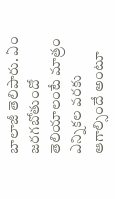బాలాజీ తెలిపారు. ఏం జరగబోతుందో తెలియాలంటే మాత్రం ఎన్నికల వరకు ఆగాల్సిందే అంటూ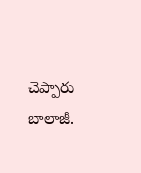చెప్పారు బాలాజీ.